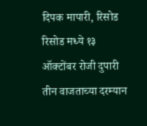दिपक मापारी, रिसोड रिसोड मध्ये १३ ऑक्टोंबर रोजी दुपारी तीन वाजताच्या दरम्यान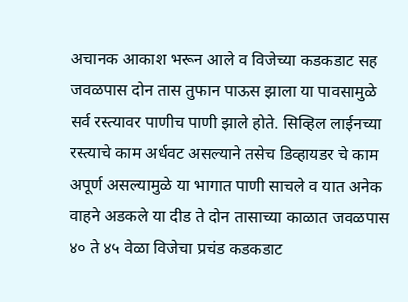अचानक आकाश भरून आले व विजेच्या कडकडाट सह जवळपास दोन तास तुफान पाऊस झाला या पावसामुळे सर्व रस्त्यावर पाणीच पाणी झाले होते. सिव्हिल लाईनच्या रस्त्याचे काम अर्धवट असल्याने तसेच डिव्हायडर चे काम अपूर्ण असल्यामुळे या भागात पाणी साचले व यात अनेक वाहने अडकले या दीड ते दोन तासाच्या काळात जवळपास ४० ते ४५ वेळा विजेचा प्रचंड कडकडाट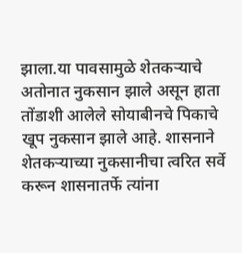झाला.या पावसामुळे शेतकऱ्याचे अतोनात नुकसान झाले असून हाता तोंडाशी आलेले सोयाबीनचे पिकाचे खूप नुकसान झाले आहे. शासनाने शेतकऱ्याच्या नुकसानीचा त्वरित सर्वे करून शासनातर्फे त्यांना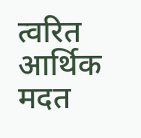त्वरित आर्थिक मदत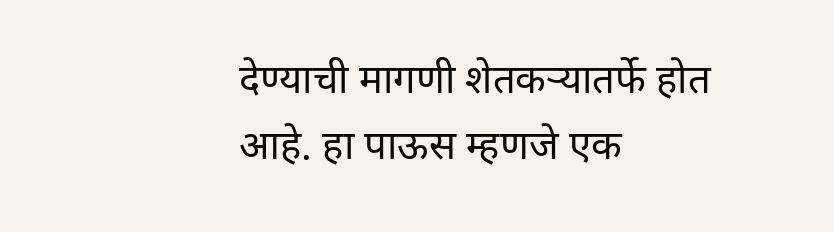देण्याची मागणी शेतकऱ्यातर्फे होत आहे. हा पाऊस म्हणजे एक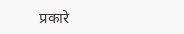प्रकारे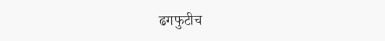ढगफुटीच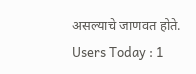असल्याचे जाणवत होते.
Users Today : 1